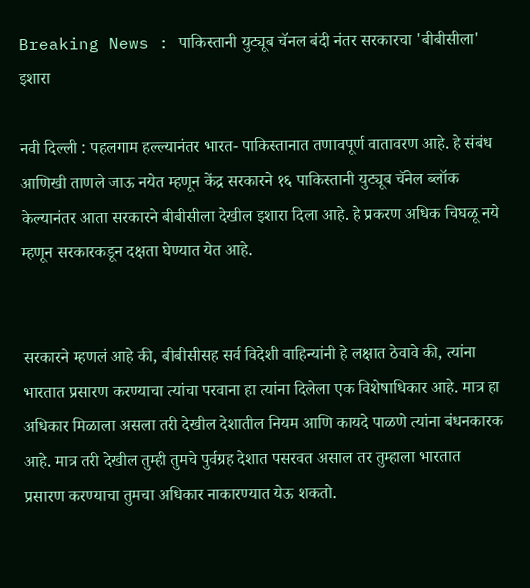Breaking News : पाकिस्तानी युट्यूब चॅनल बंदी नंतर सरकारचा 'बीबीसीला' इशारा

नवी दिल्ली : पहलगाम हल्ल्यानंतर भारत- पाकिस्तानात तणावपूर्ण वातावरण आहे. हे संबंध आणिखी ताणले जाऊ नयेत म्हणून केंद्र सरकारने १६ पाकिस्तानी युट्यूब चॅनेल ब्लॉक केल्यानंतर आता सरकारने बीबीसीला देखील इशारा दिला आहे. हे प्रकरण अधिक चिघळू नये म्हणून सरकारकडून दक्षता घेण्यात येत आहे.


सरकारने म्हणलं आहे की, बीबीसीसह सर्व विदेशी वाहिन्यांनी हे लक्षात ठेवावे की, त्यांना भारतात प्रसारण करण्याचा त्यांचा परवाना हा त्यांना दिलेला एक विशेषाधिकार आहे. मात्र हा अधिकार मिळाला असला तरी देखील देशातील नियम आणि कायदे पाळणे त्यांना बंधनकारक आहे. मात्र तरी देखील तुम्ही तुमचे पुर्वग्रह देशात पसरवत असाल तर तुम्हाला भारतात प्रसारण करण्याचा तुमचा अधिकार नाकारण्यात येऊ शकतो.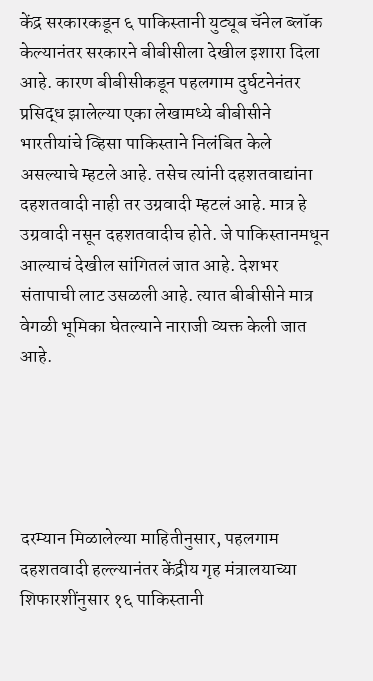केंद्र सरकारकडून ६ पाकिस्तानी युट्यूब चॅनेल ब्लॉक केल्यानंतर सरकारने बीबीसीला देखील इशारा दिला आहे. कारण बीबीसीकडून पहलगाम दुर्घटनेनंतर प्रसिद्ध झालेल्या एका लेखामध्ये बीबीसीने भारतीयांचे व्हिसा पाकिस्ताने निलंबित केले असल्याचे म्हटले आहे. तसेच त्यांनी दहशतवाद्यांना दहशतवादी नाही तर उग्रवादी म्हटलं आहे. मात्र हे उग्रवादी नसून दहशतवादीच होते. जे पाकिस्तानमधून आल्याचं देखील सांगितलं जात आहे. देशभर संतापाची लाट उसळली आहे. त्यात बीबीसीने मात्र वेगळी भूमिका घेतल्याने नाराजी व्यक्त केली जात आहे.





दरम्यान मिळालेल्या माहितीनुसार, पहलगाम दहशतवादी हल्ल्यानंतर केंद्रीय गृह मंत्रालयाच्या शिफारशींनुसार १६ पाकिस्तानी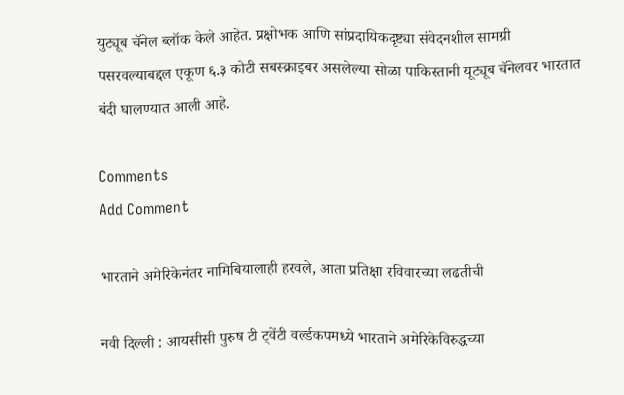युट्यूब चॅनेल ब्लॉक केले आहेत. प्रक्षोभक आणि सांप्रदायिकदृष्ट्या संवेदनशील सामग्री पसरवल्याबद्दल एकूण ६.३ कोटी सबस्क्राइबर असलेल्या सोळा पाकिस्तानी यूट्यूब चॅनेलवर भारतात बंदी घालण्यात आली आहे.

Comments
Add Comment

भारताने अमेरिकेनंतर नामिबियालाही हरवले, आता प्रतिक्षा रविवारच्या लढतीची

नवी दिल्ली : आयसीसी पुरुष टी ट्वेंटी वर्ल्डकपमध्ये भारताने अमेरिकेविरुद्धच्या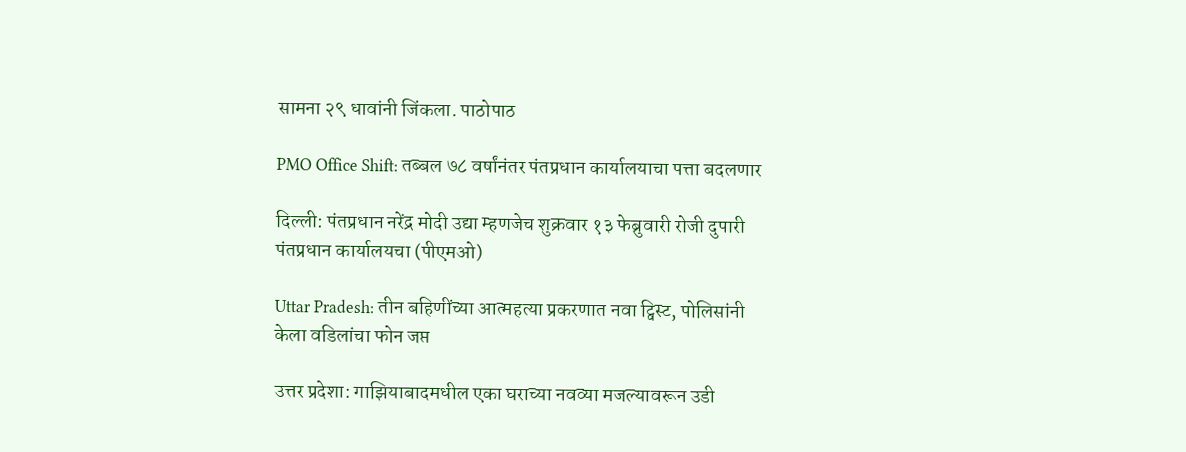सामना २९ धावांनी जिंकला. पाठोपाठ

PMO Office Shift: तब्बल ७८ वर्षांनंतर पंतप्रधान कार्यालयाचा पत्ता बदलणार

दिल्ली: पंतप्रधान नरेंद्र मोदी उद्या म्हणजेच शुक्रवार १३ फेब्रुवारी रोजी दुपारी पंतप्रधान कार्यालयचा (पीएमओ)

Uttar Pradesh: तीन बहिणींच्या आत्महत्या प्रकरणात नवा ट्विस्ट, पोलिसांनी केला वडिलांचा फोन जप्त

उत्तर प्रदेशा: गाझियाबादमधील एका घराच्या नवव्या मजल्यावरून उडी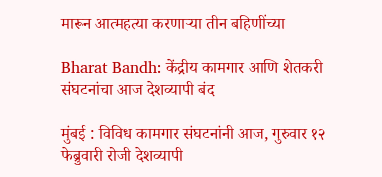मारून आत्महत्या करणाऱ्या तीन बहिणींच्या

Bharat Bandh: केंद्रीय कामगार आणि शेतकरी संघटनांचा आज देशव्यापी बंद

मुंबई : विविध कामगार संघटनांनी आज, गुरुवार १२ फेब्रुवारी रोजी देशव्यापी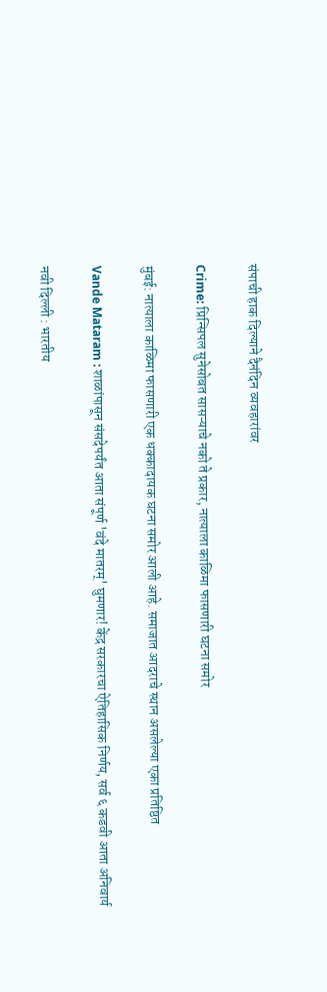संपाची हाक दिल्याने दैनंदिन व्यवहारांवर

Crime: प्रिन्सिपल सुनेसोबत सासऱ्याचे नको ते प्रकार, नात्याला काळिमा फासणारी घटना समोर

मुंबई: नात्याला काळिमा फासणारी एक धक्कादायक घटना समोर आली आहे. समाजात आदराचे स्थान असलेल्या एका प्रतिष्ठित

Vande Mataram : शाळांपासून संसदेपर्यंत आता संपूर्ण 'वंदे मातरम्' घुमणार! केंद्र सरकारचा ऐतिहासिक निर्णय, सर्व ६ कडवी आता अनिवार्य

नवी दिल्ली : भारतीय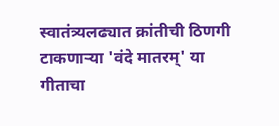स्वातंत्र्यलढ्यात क्रांतीची ठिणगी टाकणाऱ्या 'वंदे मातरम्' या गीताचा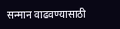सन्मान वाढवण्यासाठी